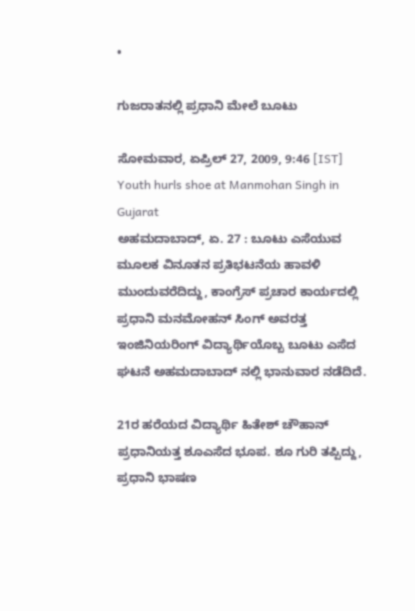•

ಗುಜರಾತನಲ್ಲಿ ಪ್ರಧಾನಿ ಮೇಲೆ ಬೂಟು

ಸೋಮವಾರ, ಏಪ್ರಿಲ್ 27, 2009, 9:46 [IST]
Youth hurls shoe at Manmohan Singh in Gujarat
ಅಹಮದಾಬಾದ್, ಏ. 27 : ಬೂಟು ಎಸೆಯುವ ಮೂಲಕ ವಿನೂತನ ಪ್ರತಿಭಟನೆಯ ಹಾವಳಿ ಮುಂದುವರೆದಿದ್ದು, ಕಾಂಗ್ರೆಸ್ ಪ್ರಚಾರ ಕಾರ್ಯದಲ್ಲಿ ಪ್ರಧಾನಿ ಮನಮೋಹನ್ ಸಿಂಗ್ ಅವರತ್ತ ಇಂಜಿನಿಯರಿಂಗ್ ವಿದ್ಯಾರ್ಥಿಯೊಬ್ಬ ಬೂಟು ಎಸೆದ ಘಟನೆ ಅಹಮದಾಬಾದ್ ನಲ್ಲಿ ಭಾನುವಾರ ನಡೆದಿದೆ.

21ರ ಹರೆಯದ ವಿದ್ಯಾರ್ಥಿ ಹಿತೇಶ್ ಚೌಹಾನ್ ಪ್ರಧಾನಿಯತ್ತ ಶೂಎಸೆದ ಭೂಪ. ಶೂ ಗುರಿ ತಪ್ಪಿದ್ದು, ಪ್ರಧಾನಿ ಭಾಷಣ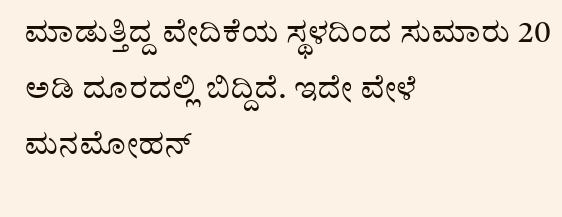ಮಾಡುತ್ತಿದ್ದ ವೇದಿಕೆಯ ಸ್ಥಳದಿಂದ ಸುಮಾರು 20 ಅಡಿ ದೂರದಲ್ಲಿ ಬಿದ್ದಿದೆ. ಇದೇ ವೇಳೆ ಮನಮೋಹನ್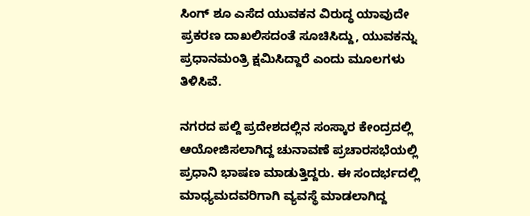ಸಿಂಗ್ ಶೂ ಎಸೆದ ಯುವಕನ ವಿರುದ್ಧ ಯಾವುದೇ ಪ್ರಕರಣ ದಾಖಲಿಸದಂತೆ ಸೂಚಿಸಿದ್ದು, ಯುವಕನ್ನು ಪ್ರಧಾನಮಂತ್ರಿ ಕ್ಷಮಿಸಿದ್ದಾರೆ ಎಂದು ಮೂಲಗಳು ತಿಳಿಸಿವೆ.

ನಗರದ ಪಲ್ದಿ ಪ್ರದೇಶದಲ್ಲಿನ ಸಂಸ್ಕಾರ ಕೇಂದ್ರದಲ್ಲಿ ಆಯೋಜಿಸಲಾಗಿದ್ದ ಚುನಾವಣೆ ಪ್ರಚಾರಸಭೆಯಲ್ಲಿ ಪ್ರಧಾನಿ ಭಾಷಣ ಮಾಡುತ್ತಿದ್ದರು. ಈ ಸಂದರ್ಭದಲ್ಲಿ ಮಾಧ್ಯಮದವರಿಗಾಗಿ ವ್ಯವಸ್ಥೆ ಮಾಡಲಾಗಿದ್ದ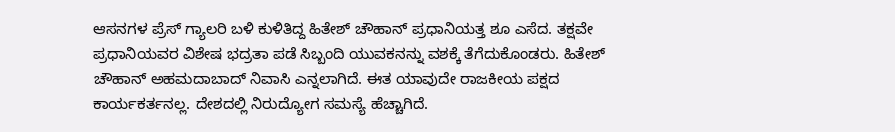ಆಸನಗಳ ಪ್ರೆಸ್ ಗ್ಯಾಲರಿ ಬಳಿ ಕುಳಿತಿದ್ದ ಹಿತೇಶ್ ಚೌಹಾನ್ ಪ್ರಧಾನಿಯತ್ತ ಶೂ ಎಸೆದ. ತಕ್ಷವೇ ಪ್ರಧಾನಿಯವರ ವಿಶೇಷ ಭದ್ರತಾ ಪಡೆ ಸಿಬ್ಬಂದಿ ಯುವಕನನ್ನು ವಶಕ್ಕೆ ತೆಗೆದುಕೊಂಡರು. ಹಿತೇಶ್ ಚೌಹಾನ್ ಅಹಮದಾಬಾದ್ ನಿವಾಸಿ ಎನ್ನಲಾಗಿದೆ. ಈತ ಯಾವುದೇ ರಾಜಕೀಯ ಪಕ್ಷದ ಕಾರ್ಯಕರ್ತನಲ್ಲ. ದೇಶದಲ್ಲಿ ನಿರುದ್ಯೋಗ ಸಮಸ್ಯೆ ಹೆಚ್ಚಾಗಿದೆ.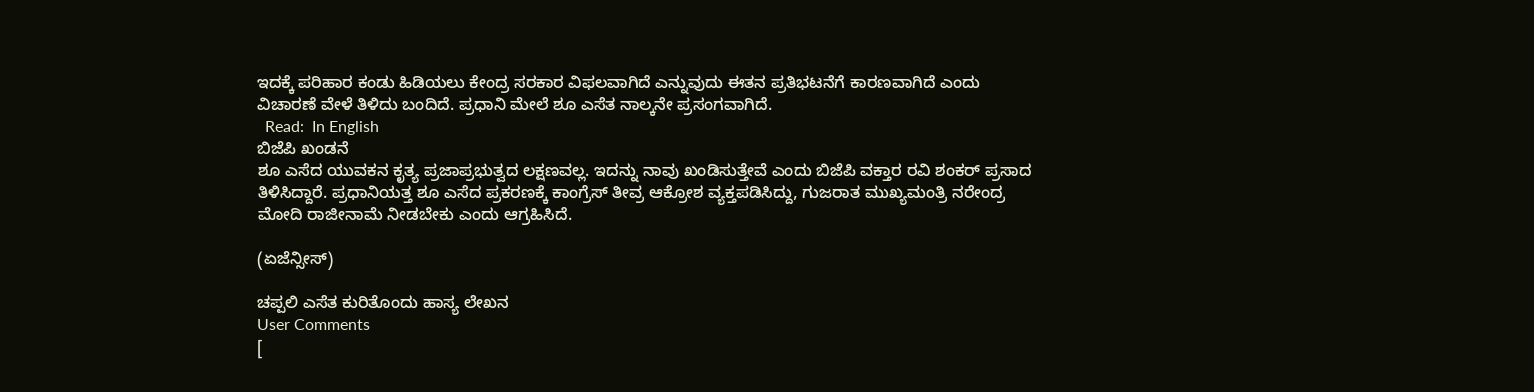ಇದಕ್ಕೆ ಪರಿಹಾರ ಕಂಡು ಹಿಡಿಯಲು ಕೇಂದ್ರ ಸರಕಾರ ವಿಫಲವಾಗಿದೆ ಎನ್ನುವುದು ಈತನ ಪ್ರತಿಭಟನೆಗೆ ಕಾರಣವಾಗಿದೆ ಎಂದು ವಿಚಾರಣೆ ವೇಳೆ ತಿಳಿದು ಬಂದಿದೆ. ಪ್ರಧಾನಿ ಮೇಲೆ ಶೂ ಎಸೆತ ನಾಲ್ಕನೇ ಪ್ರಸಂಗವಾಗಿದೆ.
  Read:  In English
ಬಿಜೆಪಿ ಖಂಡನೆ
ಶೂ ಎಸೆದ ಯುವಕನ ಕೃತ್ಯ ಪ್ರಜಾಪ್ರಭುತ್ವದ ಲಕ್ಷಣವಲ್ಲ. ಇದನ್ನು ನಾವು ಖಂಡಿಸುತ್ತೇವೆ ಎಂದು ಬಿಜೆಪಿ ವಕ್ತಾರ ರವಿ ಶಂಕರ್ ಪ್ರಸಾದ ತಿಳಿಸಿದ್ದಾರೆ. ಪ್ರಧಾನಿಯತ್ತ ಶೂ ಎಸೆದ ಪ್ರಕರಣಕ್ಕೆ ಕಾಂಗ್ರೆಸ್ ತೀವ್ರ ಆಕ್ರೋಶ ವ್ಯಕ್ತಪಡಿಸಿದ್ದು, ಗುಜರಾತ ಮುಖ್ಯಮಂತ್ರಿ ನರೇಂದ್ರ ಮೋದಿ ರಾಜೀನಾಮೆ ನೀಡಬೇಕು ಎಂದು ಆಗ್ರಹಿಸಿದೆ.

(ಏಜೆನ್ಸೀಸ್)

ಚಪ್ಪಲಿ ಎಸೆತ ಕುರಿತೊಂದು ಹಾಸ್ಯ ಲೇಖನ
User Comments
[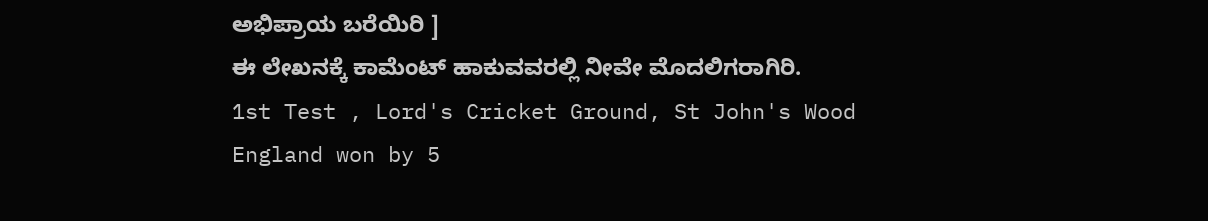ಅಭಿಪ್ರಾಯ ಬರೆಯಿರಿ ]
ಈ ಲೇಖನಕ್ಕೆ ಕಾಮೆಂಟ್ ಹಾಕುವವರಲ್ಲಿ ನೀವೇ ಮೊದಲಿಗರಾಗಿರಿ.
1st Test , Lord's Cricket Ground, St John's Wood
England won by 5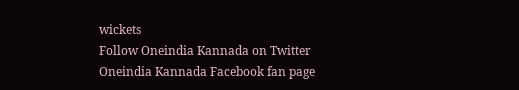wickets
Follow Oneindia Kannada on Twitter
Oneindia Kannada Facebook fan page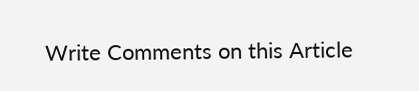Write Comments on this Article